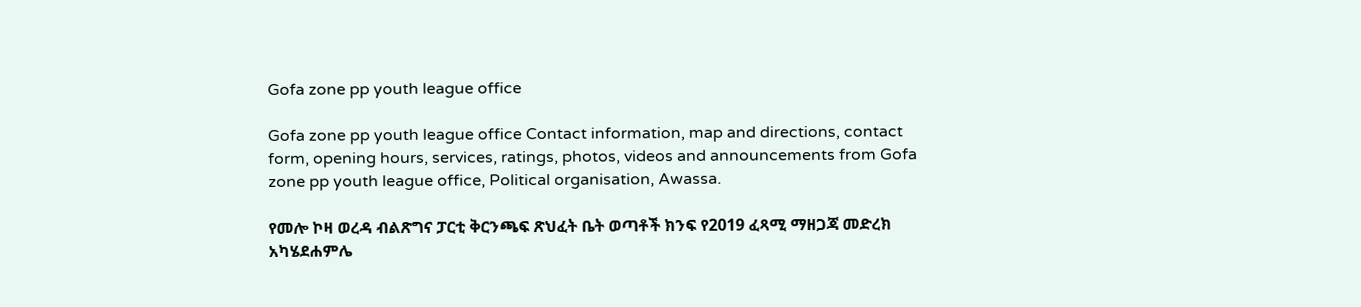Gofa zone pp youth league office

Gofa zone pp youth league office Contact information, map and directions, contact form, opening hours, services, ratings, photos, videos and announcements from Gofa zone pp youth league office, Political organisation, Awassa.

የመሎ ኮዛ ወረዳ ብልጽግና ፓርቲ ቅርንጫፍ ጽህፈት ቤት ወጣቶች ክንፍ የ2019 ፈጻሚ ማዘጋጃ መድረክ አካሄደሐምሌ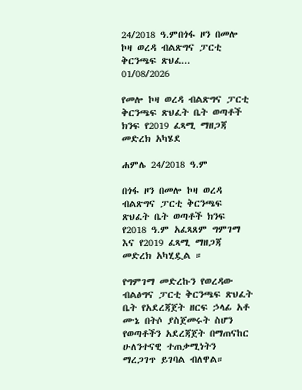24/2018 ዓ.ምበጎፋ ዞን በመሎ ኮዛ ወረዳ ብልጽግና ፓርቲ ቅርንጫፍ ጽህፈ...
01/08/2026

የመሎ ኮዛ ወረዳ ብልጽግና ፓርቲ ቅርንጫፍ ጽህፈት ቤት ወጣቶች ክንፍ የ2019 ፈጻሚ ማዘጋጃ መድረክ አካሄደ

ሐምሌ 24/2018 ዓ.ም

በጎፋ ዞን በመሎ ኮዛ ወረዳ ብልጽግና ፓርቲ ቅርንጫፍ ጽህፈት ቤት ወጣቶች ክንፍ የ2018 ዓ.ም አፈጻጸም ግምገማ እና የ2019 ፈጻሚ ማዘጋጃ መድረክ አካሂዷል ።

የግምገማ መድረኩን የወረዳው ብልፅግና ፓርቲ ቅርንጫፍ ጽህፈት ቤት የአደረጃጀት ዘርፍ ኃላፊ አቶ ሙኔ በትሶ ያስጀመሩት ስሆን የወጣቶችን አደረጃጀት በማጠናከር ሁለንተናዊ ተጠቃሚነትን ማረጋገጥ ይገባል ብለዋል።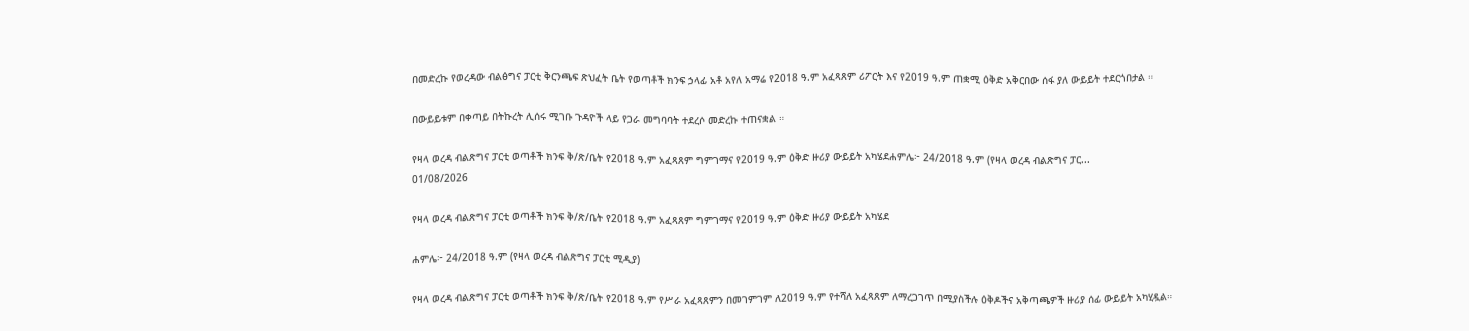በመድረኩ የወረዳው ብልፅግና ፓርቲ ቅርንጫፍ ጽህፈት ቤት የወጣቶች ክንፍ ኃላፊ አቶ አየለ አማሬ የ2018 ዓ.ም አፈጻጸም ሪፖርት እና የ2019 ዓ.ም ጠቋሚ ዕቅድ አቅርበው ሰፋ ያለ ውይይት ተደርጎበታል ።

በውይይቱም በቀጣይ በትኩረት ሊሰሩ ሚገቡ ጉዳዮች ላይ የጋራ መግባባት ተደረሶ መድረኩ ተጠናቋል ።

የዛላ ወረዳ ብልጽግና ፓርቲ ወጣቶች ክንፍ ቅ/ጽ/ቤት የ2018 ዓ.ም አፈጻጸም ግምገማና የ2019 ዓ.ም ዕቅድ ዙሪያ ውይይት አካሄደሐምሌ፦ 24/2018 ዓ.ም (የዛላ ወረዳ ብልጽግና ፓር...
01/08/2026

የዛላ ወረዳ ብልጽግና ፓርቲ ወጣቶች ክንፍ ቅ/ጽ/ቤት የ2018 ዓ.ም አፈጻጸም ግምገማና የ2019 ዓ.ም ዕቅድ ዙሪያ ውይይት አካሄደ

ሐምሌ፦ 24/2018 ዓ.ም (የዛላ ወረዳ ብልጽግና ፓርቲ ሚዲያ)

የዛላ ወረዳ ብልጽግና ፓርቲ ወጣቶች ክንፍ ቅ/ጽ/ቤት የ2018 ዓ.ም የሥራ አፈጻጸምን በመገምገም ለ2019 ዓ.ም የተሻለ አፈጻጸም ለማረጋገጥ በሚያስችሉ ዕቅዶችና አቅጣጫዎች ዙሪያ ሰፊ ውይይት አካሂዷል።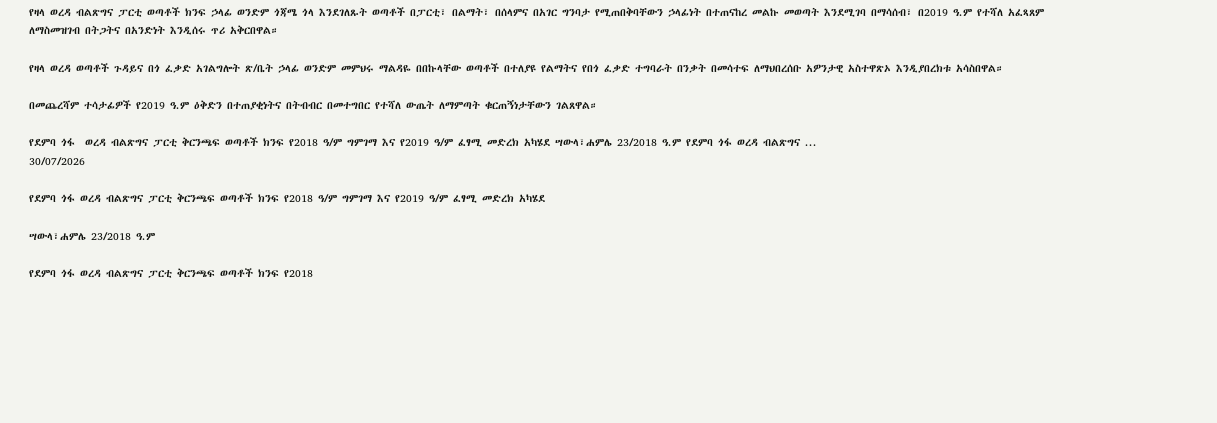የዛላ ወረዳ ብልጽግና ፓርቲ ወጣቶች ክንፍ ኃላፊ ወንድም ጎጃሜ ጎላ እንደገለጹት ወጣቶች በፓርቲ፣ በልማት፣ በሰላምና በአገር ግንባታ የሚጠበቅባቸውን ኃላፊነት በተጠናከረ መልኩ መወጣት እንደሚገባ በማሳሰብ፣ በ2019 ዓ.ም የተሻለ አፈጻጸም ለማስመዝገብ በትጋትና በአንድነት እንዲሰሩ ጥሪ አቅርበዋል።

የዛላ ወረዳ ወጣቶች ጉዳይና በጎ ፈቃድ አገልግሎት ጽ/ቤት ኃላፊ ወንድም መምህሩ ማልዳዬ በበኩላቸው ወጣቶች በተለያዩ የልማትና የበጎ ፈቃድ ተግባራት በንቃት በመሳተፍ ለማህበረሰቡ አዎንታዊ አስተዋጽኦ እንዲያበረክቱ አሳስበዋል።

በመጨረሻም ተሳታፊዎች የ2019 ዓ.ም ዕቅድን በተጠያቂነትና በትብብር በመተግበር የተሻለ ውጤት ለማምጣት ቁርጠኝነታቸውን ገልጸዋል።

የደምባ ጎፋ  ወረዳ ብልጽግና ፓርቲ ቅርንጫፍ ወጣቶች ክንፍ የ2018 ዓ/ም ግምገማ እና የ2019 ዓ/ም ፈፃሚ መድረክ አካሄደ ሣውላ፣ሐምሌ 23/2018 ዓ.ም የደምባ ጎፋ ወረዳ ብልጽግና ...
30/07/2026

የደምባ ጎፋ ወረዳ ብልጽግና ፓርቲ ቅርንጫፍ ወጣቶች ክንፍ የ2018 ዓ/ም ግምገማ እና የ2019 ዓ/ም ፈፃሚ መድረክ አካሄደ

ሣውላ፣ሐምሌ 23/2018 ዓ.ም

የደምባ ጎፋ ወረዳ ብልጽግና ፓርቲ ቅርንጫፍ ወጣቶች ክንፍ የ2018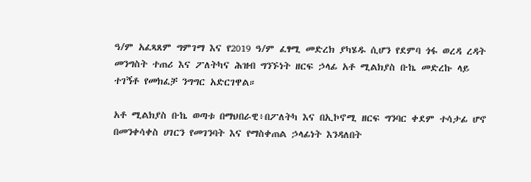ዓ/ም አፈጻጸም ግምገማ እና የ2019 ዓ/ም ፈፃሚ መድረክ ያካሄዱ ሲሆን የደምባ ጎፋ ወረዳ ረዳት መንግስት ተጠሪ እና ፖለትካና ሕዝብ ግንኙነት ዘርፍ ኃላፊ አቶ ሚልክያስ ቡኬ መድረኩ ላይ ተገኝቶ የመክፈቻ ንግግር አድርገዋል።

አቶ ሚልክያስ ቡኬ ወጣቱ በማህበራዊ፥በፖለትካ እና በኢኮኖሚ ዘርፍ ግንባር ቀደም ተሳታፊ ሆኖ በመንቀሳቀስ ሀገርን የመገንባት እና የማስቀጠል ኃላፊነት እንዳለበት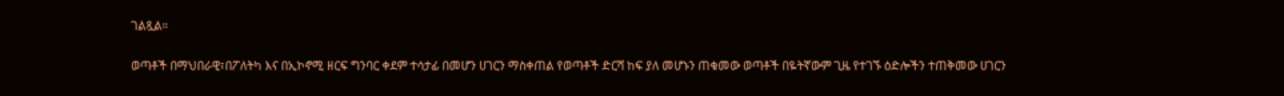ገልጿል።

ወጣቶች በማህበራዊ፣በፖለትካ እና በኢኮኖሚ ዘርፍ ግንባር ቀደም ተሳታፊ በመሆን ሀገርን ማስቀጠል የወጣቶች ድርሻ ከፍ ያለ መሆኑን ጠቁመው ወጣቶች በዬትኛውም ጊዜ የተገኙ ዕድሎችን ተጠቅመው ሀገርን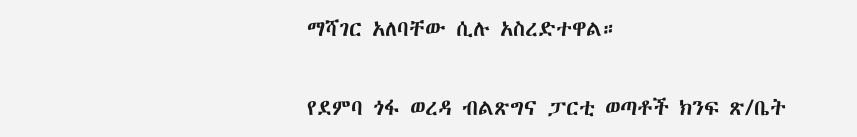ማሻገር አለባቸው ሲሉ አስረድተዋል።


የደምባ ጎፋ ወረዳ ብልጽግና ፓርቲ ወጣቶች ክንፍ ጽ/ቤት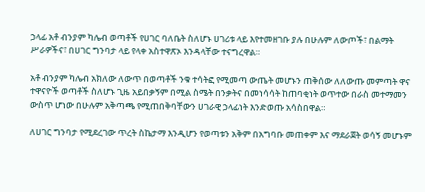ኃላፊ አቶ ብንያም ካሌብ ወጣቶች የሀገር ባለቤት ስለሆኑ ሀገሪቱ ላይ እየተመዘገቡ ያሉ በሁሉም ለውጦች፣ በልማት ሥራዎችና፣ በሀገር ግንባታ ላይ የላቀ አስተዋጽኦ እንዳላቸው ተናግረዋል።

አቶ ብንያም ካሌብ አክለው ለውጥ በወጣቶች ንቁ ተሳትፎ የሚመጣ ውጤት መሆኑን ጠቅሰው ለለውጡ መምጣት ዋና ተዋናዮች ወጣቶች ስለሆኑ ጊዜ አይበቃኝም በሚል ስሜት በንቃትና በመነሳሳት ከጠባቂነት ወጥተው በራስ መተማመን ውስጥ ሆነው በሁሉም አቅጣጫ የሚጠበቅባቸውን ሀገራዊ ኃላፊነት እንድወጡ አሳስበዋል።

ለሀገር ግንባታ የሚደረገው ጥረት ስኬታማ እንዲሆን የወጣቱን አቅም በአግባቡ መጠቀም እና ማደራጀት ወሳኝ መሆኑም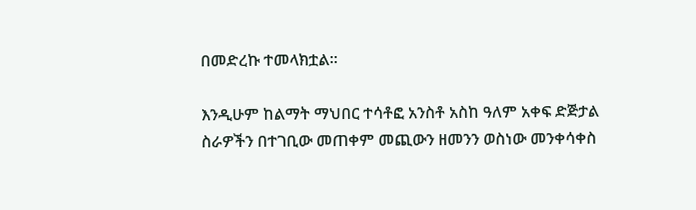በመድረኩ ተመላክቷል።

እንዲሁም ከልማት ማህበር ተሳቶፎ አንስቶ አስከ ዓለም አቀፍ ድጅታል ስራዎችን በተገቢው መጠቀም መጪውን ዘመንን ወስነው መንቀሳቀስ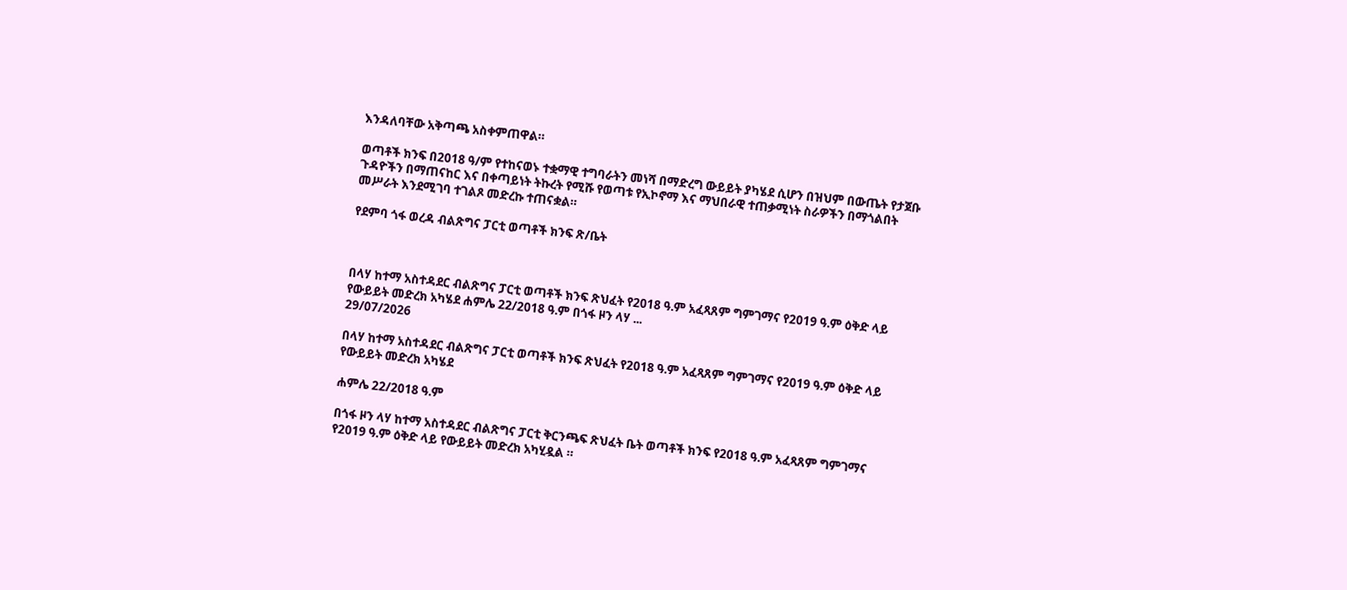እንዳለባቸው አቅጣጫ አስቀምጠዋል።

ወጣቶች ክንፍ በ2018 ዓ/ም የተከናወኑ ተቋማዊ ተግባራትን መነሻ በማድረግ ውይይት ያካሄደ ሲሆን በዝህም በውጤት የታጀቡ ጉዳዮችን በማጠናከር እና በቀጣይነት ትኩረት የሚሹ የወጣቱ የኢኮኖማ እና ማህበራዊ ተጠቃሚነት ስራዎችን በማጎልበት መሥራት እንደሚገባ ተገልጾ መድረኩ ተጠናቋል።

የደምባ ጎፋ ወረዳ ብልጽግና ፓርቲ ወጣቶች ክንፍ ጽ/ቤት



በላሃ ከተማ አስተዳደር ብልጽግና ፓርቲ ወጣቶች ክንፍ ጽህፈት የ2018 ዓ.ም አፈጻጸም ግምገማና የ2019 ዓ.ም ዕቅድ ላይ የውይይት መድረክ አካሄደ ሐምሌ 22/2018 ዓ.ም በጎፋ ዞን ላሃ ...
29/07/2026

በላሃ ከተማ አስተዳደር ብልጽግና ፓርቲ ወጣቶች ክንፍ ጽህፈት የ2018 ዓ.ም አፈጻጸም ግምገማና የ2019 ዓ.ም ዕቅድ ላይ የውይይት መድረክ አካሄደ

ሐምሌ 22/2018 ዓ.ም

በጎፋ ዞን ላሃ ከተማ አስተዳደር ብልጽግና ፓርቲ ቅርንጫፍ ጽህፈት ቤት ወጣቶች ክንፍ የ2018 ዓ.ም አፈጻጸም ግምገማና የ2019 ዓ.ም ዕቅድ ላይ የውይይት መድረክ አካሂዷል ።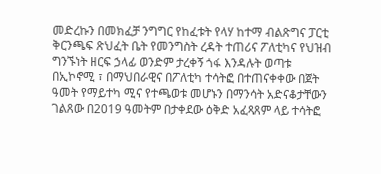መድረኩን በመክፈቻ ንግግር የከፈቱት የላሃ ከተማ ብልጽግና ፓርቲ ቅርንጫፍ ጽህፈት ቤት የመንግስት ረዳት ተጠሪና ፖለቲካና የህዝብ ግንኙነት ዘርፍ ኃላፊ ወንድም ታረቀኝ ጎፋ እንዳሉት ወጣቱ በኢኮኖሚ ፣ በማህበራዊና በፖለቲካ ተሳትፎ በተጠናቀቀው በጀት ዓመት የማይተካ ሚና የተጫወቱ መሆኑን በማንሳት አድናቆታቸውን ገልጸው በ2019 ዓመትም በታቀደው ዕቅድ አፈጻጸም ላይ ተሳትፎ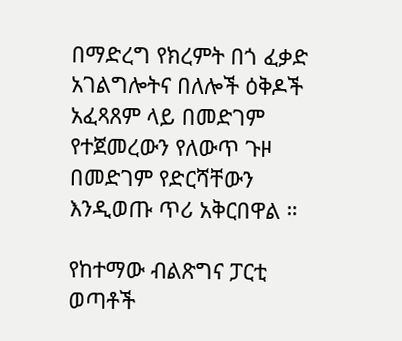በማድረግ የክረምት በጎ ፈቃድ አገልግሎትና በለሎች ዕቅዶች አፈጻጸም ላይ በመድገም የተጀመረውን የለውጥ ጉዞ በመድገም የድርሻቸውን እንዲወጡ ጥሪ አቅርበዋል ።

የከተማው ብልጽግና ፓርቲ ወጣቶች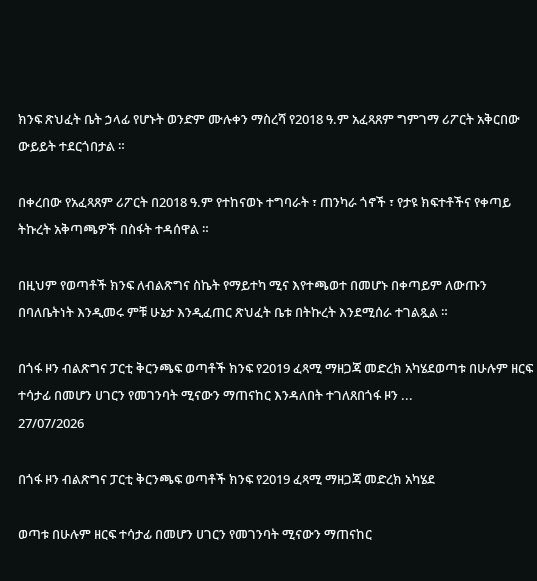ክንፍ ጽህፈት ቤት ኃላፊ የሆኑት ወንድም ሙሉቀን ማስረሻ የ2018 ዓ.ም አፈጻጸም ግምገማ ሪፖርት አቅርበው ውይይት ተደርጎበታል ።

በቀረበው የአፈጻጸም ሪፖርት በ2018 ዓ.ም የተከናወኑ ተግባራት ፣ ጠንካራ ጎኖች ፣ የታዩ ክፍተቶችና የቀጣይ ትኩረት አቅጣጫዎች በስፋት ተዳሰዋል ።

በዚህም የወጣቶች ክንፍ ለብልጽግና ስኬት የማይተካ ሚና እየተጫወተ በመሆኑ በቀጣይም ለውጡን በባለቤትነት እንዲመሩ ምቹ ሁኔታ እንዲፈጠር ጽህፈት ቤቱ በትኩረት እንደሚሰራ ተገልጿል ።

በጎፋ ዞን ብልጽግና ፓርቲ ቅርንጫፍ ወጣቶች ክንፍ የ2019 ፈጻሚ ማዘጋጃ መድረክ አካሄደወጣቱ በሁሉም ዘርፍ ተሳታፊ በመሆን ሀገርን የመገንባት ሚናውን ማጠናከር እንዳለበት ተገለጸበጎፋ ዞን ...
27/07/2026

በጎፋ ዞን ብልጽግና ፓርቲ ቅርንጫፍ ወጣቶች ክንፍ የ2019 ፈጻሚ ማዘጋጃ መድረክ አካሄደ

ወጣቱ በሁሉም ዘርፍ ተሳታፊ በመሆን ሀገርን የመገንባት ሚናውን ማጠናከር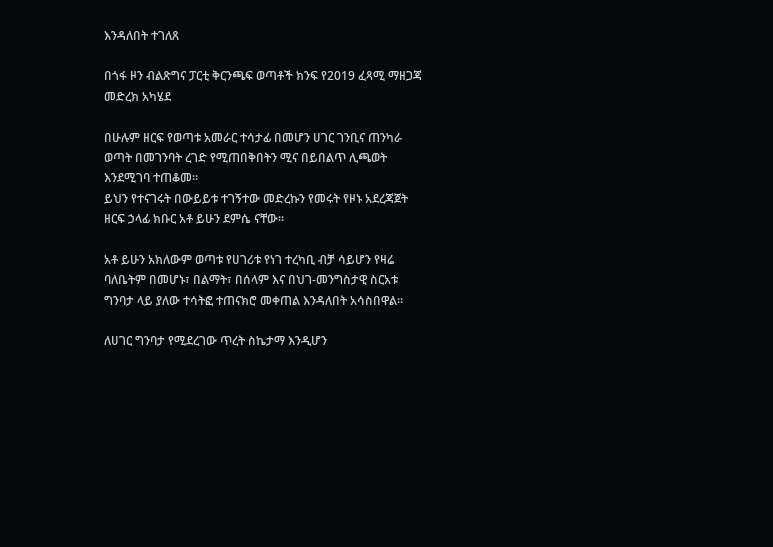እንዳለበት ተገለጸ

በጎፋ ዞን ብልጽግና ፓርቲ ቅርንጫፍ ወጣቶች ክንፍ የ2019 ፈጻሚ ማዘጋጃ መድረክ አካሄደ

በሁሉም ዘርፍ የወጣቱ አመራር ተሳታፊ በመሆን ሀገር ገንቢና ጠንካራ ወጣት በመገንባት ረገድ የሚጠበቅበትን ሚና በይበልጥ ሊጫወት እንደሚገባ ተጠቆመ።
ይህን የተናገሩት በውይይቱ ተገኝተው መድረኩን የመሩት የዞኑ አደረጃጀት ዘርፍ ኃላፊ ክቡር አቶ ይሁን ደምሴ ናቸው።

አቶ ይሁን አክለውም ወጣቱ የሀገሪቱ የነገ ተረካቢ ብቻ ሳይሆን የዛሬ ባለቤትም በመሆኑ፣ በልማት፣ በሰላም እና በህገ-መንግስታዊ ስርአቱ ግንባታ ላይ ያለው ተሳትፎ ተጠናክሮ መቀጠል እንዳለበት አሳስበዋል።

ለሀገር ግንባታ የሚደረገው ጥረት ስኬታማ እንዲሆን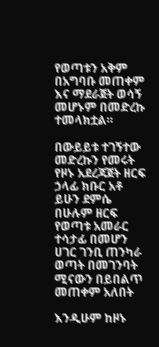የወጣቱን አቅም በአግባቡ መጠቀም እና ማደራጀት ወሳኝ መሆኑም በመድረኩ ተመላክቷል።

በውይይቱ ተገኝተው መድረኩን የመሩት የዞኑ አደረጃጀት ዘርፍ ኃላፊ ክቡር አቶ ይሁን ደምሴ በሁሉም ዘርፍ የወጣቱ አመራር ተሳታፊ በመሆን ሀገር ገንቢ ጠንካራ ወጣት በመገንባት ሚናውን በይበልጥ መጠቀም አለበት

እንዲሁም ከዞኑ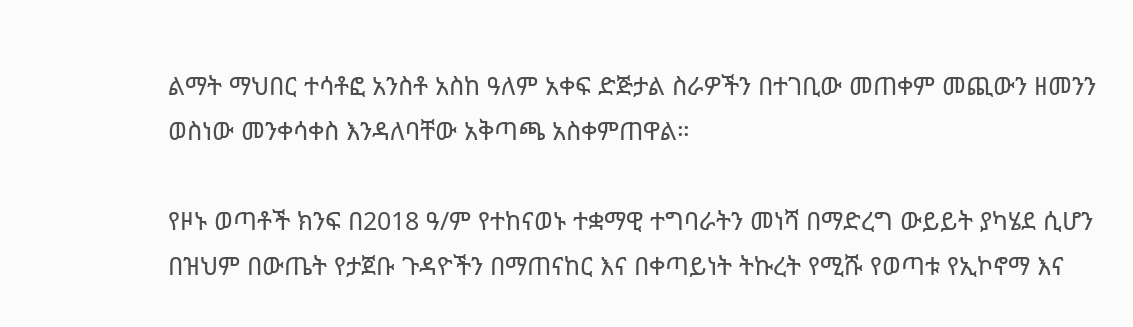ልማት ማህበር ተሳቶፎ አንስቶ አስከ ዓለም አቀፍ ድጅታል ስራዎችን በተገቢው መጠቀም መጪውን ዘመንን ወስነው መንቀሳቀስ እንዳለባቸው አቅጣጫ አስቀምጠዋል።

የዞኑ ወጣቶች ክንፍ በ2018 ዓ/ም የተከናወኑ ተቋማዊ ተግባራትን መነሻ በማድረግ ውይይት ያካሄደ ሲሆን በዝህም በውጤት የታጀቡ ጉዳዮችን በማጠናከር እና በቀጣይነት ትኩረት የሚሹ የወጣቱ የኢኮኖማ እና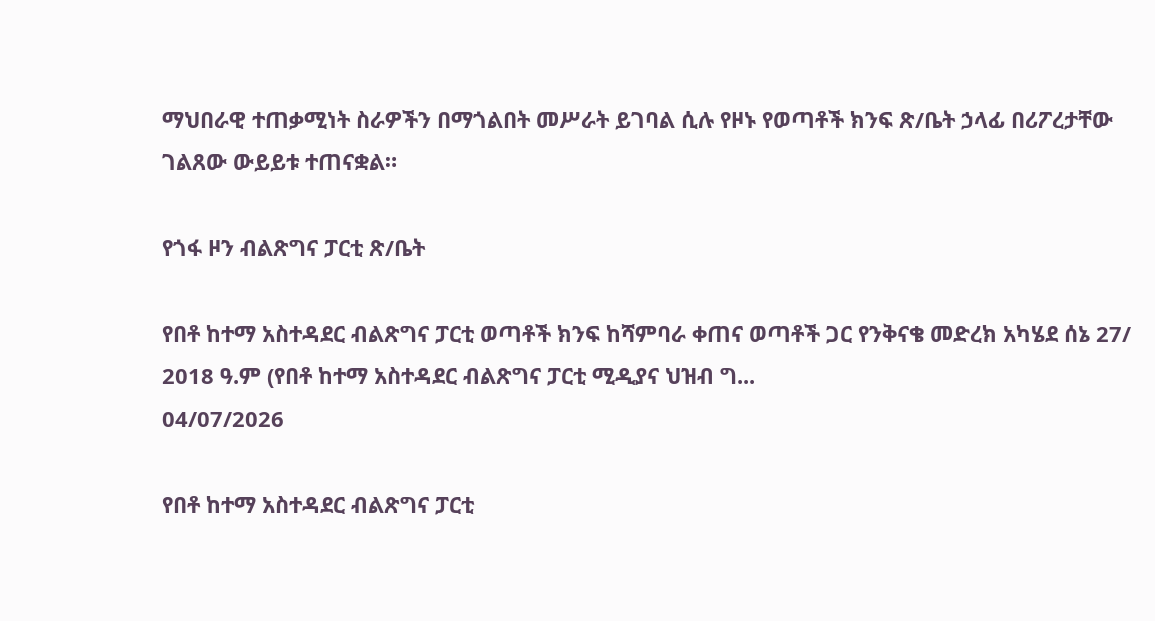ማህበራዊ ተጠቃሚነት ስራዎችን በማጎልበት መሥራት ይገባል ሲሉ የዞኑ የወጣቶች ክንፍ ጽ/ቤት ኃላፊ በሪፖረታቸው ገልጸው ውይይቱ ተጠናቋል።

የጎፋ ዞን ብልጽግና ፓርቲ ጽ/ቤት

የበቶ ከተማ አስተዳደር ብልጽግና ፓርቲ ወጣቶች ክንፍ ከሻምባራ ቀጠና ወጣቶች ጋር የንቅናቄ መድረክ አካሄደ ሰኔ 27/ 2018 ዓ.ም (የበቶ ከተማ አስተዳደር ብልጽግና ፓርቲ ሚዲያና ህዝብ ግ...
04/07/2026

የበቶ ከተማ አስተዳደር ብልጽግና ፓርቲ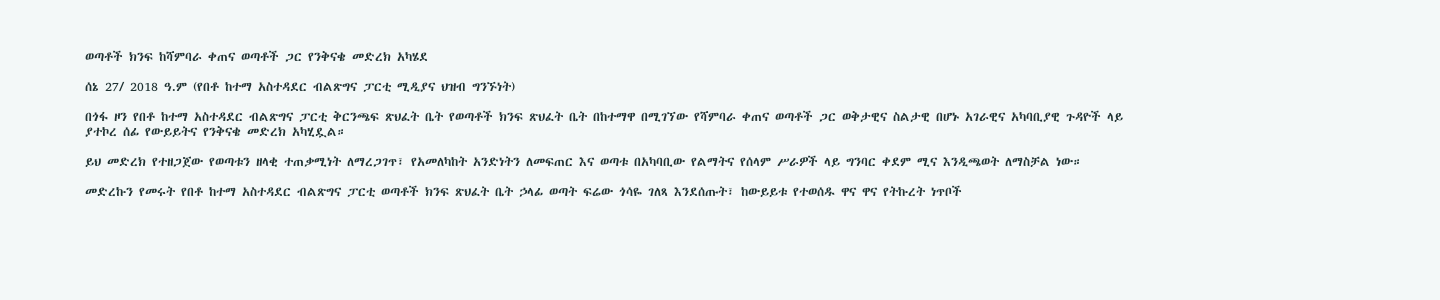ወጣቶች ክንፍ ከሻምባራ ቀጠና ወጣቶች ጋር የንቅናቄ መድረክ አካሄደ

ሰኔ 27/ 2018 ዓ.ም (የበቶ ከተማ አስተዳደር ብልጽግና ፓርቲ ሚዲያና ህዝብ ግንኙነት)

በጎፋ ዞን የበቶ ከተማ አስተዳደር ብልጽግና ፓርቲ ቅርንጫፍ ጽህፈት ቤት የወጣቶች ክንፍ ጽህፈት ቤት በከተማዋ በሚገኘው የሻምባራ ቀጠና ወጣቶች ጋር ወቅታዊና ስልታዊ በሆኑ አገራዊና አካባቢያዊ ጉዳዮች ላይ ያተኮረ ሰፊ የውይይትና የንቅናቄ መድረክ አካሂዷል።

ይህ መድረክ የተዘጋጀው የወጣቱን ዘላቂ ተጠቃሚነት ለማረጋገጥ፣ የአመለካከት አንድነትን ለመፍጠር እና ወጣቱ በአካባቢው የልማትና የሰላም ሥራዎች ላይ ግንባር ቀደም ሚና እንዲጫወት ለማስቻል ነው።

መድረኩን የመሩት የበቶ ከተማ አስተዳደር ብልጽግና ፓርቲ ወጣቶች ክንፍ ጽህፈት ቤት ኃላፊ ወጣት ፍሬው ጎሳዬ ገለጻ እንደሰጡት፣ ከውይይቱ የተወሰዱ ዋና ዋና የትኩረት ነጥቦች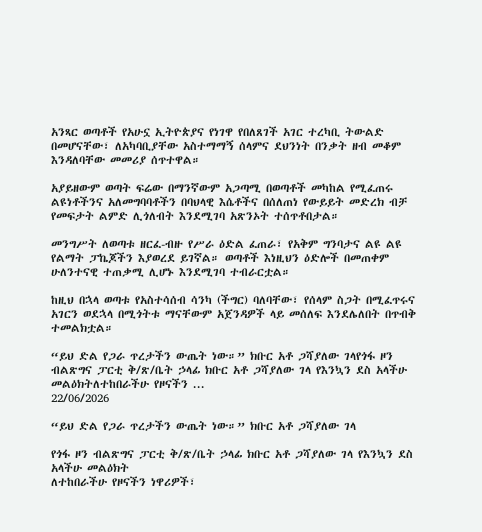አንጻር ወጣቶች የአሁኗ ኢትዮጵያና የነገዋ የበለጸገች አገር ተረካቢ ትውልድ በመሆናቸው፣ ለአካባቢያቸው አስተማማኝ ሰላምና ደህንነት በንቃት ዘብ መቆም እንዳለባቸው መመሪያ ሰጥተዋል።

አያይዘውም ወጣት ፍሬው በማንኛውም አጋጣሚ በወጣቶች መካከል የሚፈጠሩ ልዩነቶችንና አለመግባባቶችን በባህላዊ እሴቶችና በሰለጠነ የውይይት መድረክ ብቻ የመፍታት ልምድ ሊጎለብት እንደሚገባ አጽንኦት ተሰጥቶበታል።

መንግሥት ለወጣቱ ዘርፈ-ብዙ የሥራ ዕድል ፈጠራ፣ የአቅም ግንባታና ልዩ ልዩ የልማት ፓኬጆችን እያወረደ ይገኛል። ወጣቶች እነዚህን ዕድሎች በመጠቀም ሁለንተናዊ ተጠቃሚ ሊሆኑ እንደሚገባ ተብራርቷል።

ከዚህ በኋላ ወጣቱ የአስተሳሰብ ሳንካ (ችግር) ባለባቸው፣ የሰላም ስጋት በሚፈጥሩና አገርን ወደኋላ በሚጎትቱ ማናቸውም አጀንዳዎች ላይ መሰለፍ እንደሌለበት በጥብቅ ተመልክቷል።

“ይህ ድል የጋራ ጥረታችን ውጤት ነው።” ክቡር አቶ ጋሻያለው ገላየጎፋ ዞን ብልጽግና ፓርቲ ቅ/ጽ/ቤት ኃላፊ ክቡር አቶ ጋሻያለው ገላ የእንኳን ደስ አላችሁ መልዕክትለተከበራችሁ የዞናችን ...
22/06/2026

“ይህ ድል የጋራ ጥረታችን ውጤት ነው።” ክቡር አቶ ጋሻያለው ገላ

የጎፋ ዞን ብልጽግና ፓርቲ ቅ/ጽ/ቤት ኃላፊ ክቡር አቶ ጋሻያለው ገላ የእንኳን ደስ አላችሁ መልዕክት
ለተከበራችሁ የዞናችን ነዋሪዎች፣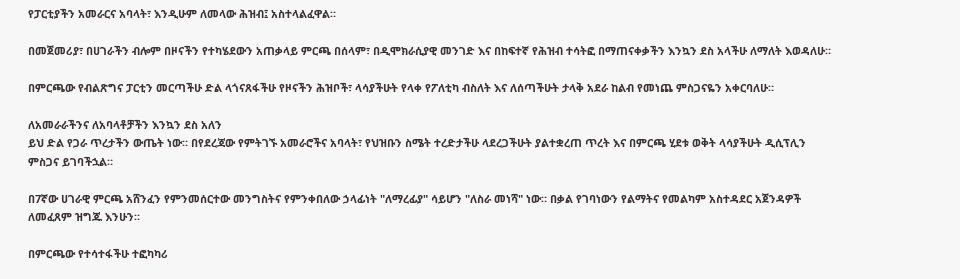የፓርቲያችን አመራርና አባላት፣ እንዲሁም ለመላው ሕዝብ፤ አስተላልፈዋል።

በመጀመሪያ፣ በሀገራችን ብሎም በዞናችን የተካሄደውን አጠቃላይ ምርጫ በሰላም፣ በዲሞክራሲያዊ መንገድ እና በከፍተኛ የሕዝብ ተሳትፎ በማጠናቀቃችን እንኳን ደስ አላችሁ ለማለት እወዳለሁ።

በምርጫው የብልጽግና ፓርቲን መርጣችሁ ድል ላጎናጸፋችሁ የዞናችን ሕዝቦች፣ ላሳያችሁት የላቀ የፖለቲካ ብስለት እና ለሰጣችሁት ታላቅ አደራ ከልብ የመነጨ ምስጋናዬን አቀርባለሁ።

ለአመራራችንና ለአባላቶቻችን እንኳን ደስ አለን
ይህ ድል የጋራ ጥረታችን ውጤት ነው። በየደረጃው የምትገኙ አመራሮችና አባላት፣ የህዝቡን ስሜት ተረድታችሁ ላደረጋችሁት ያልተቋረጠ ጥረት እና በምርጫ ሂደቱ ወቅት ላሳያችሁት ዲሲፕሊን ምስጋና ይገባችኋል።

በ7ኛው ሀገራዊ ምርጫ አሸንፈን የምንመሰርተው መንግስትና የምንቀበለው ኃላፊነት "ለማረፊያ" ሳይሆን "ለስራ መነሻ" ነው። በቃል የገባነውን የልማትና የመልካም አስተዳደር አጀንዳዎች ለመፈጸም ዝግጁ እንሁን።

በምርጫው የተሳተፋችሁ ተፎካካሪ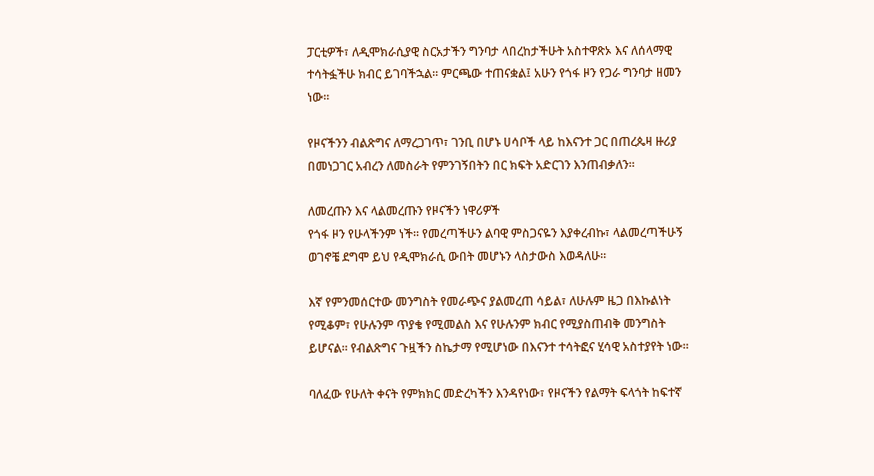ፓርቲዎች፣ ለዲሞክራሲያዊ ስርአታችን ግንባታ ላበረከታችሁት አስተዋጽኦ እና ለሰላማዊ ተሳትፏችሁ ክብር ይገባችኋል። ምርጫው ተጠናቋል፤ አሁን የጎፋ ዞን የጋራ ግንባታ ዘመን ነው።

የዞናችንን ብልጽግና ለማረጋገጥ፣ ገንቢ በሆኑ ሀሳቦች ላይ ከእናንተ ጋር በጠረጴዛ ዙሪያ በመነጋገር አብረን ለመስራት የምንገኝበትን በር ክፍት አድርገን እንጠብቃለን።

ለመረጡን እና ላልመረጡን የዞናችን ነዋሪዎች
የጎፋ ዞን የሁላችንም ነች። የመረጣችሁን ልባዊ ምስጋናዬን እያቀረብኩ፣ ላልመረጣችሁኝ ወገኖቼ ደግሞ ይህ የዲሞክራሲ ውበት መሆኑን ላስታውስ እወዳለሁ።

እኛ የምንመሰርተው መንግስት የመራጭና ያልመረጠ ሳይል፣ ለሁሉም ዜጋ በእኩልነት የሚቆም፣ የሁሉንም ጥያቄ የሚመልስ እና የሁሉንም ክብር የሚያስጠብቅ መንግስት ይሆናል። የብልጽግና ጉዟችን ስኬታማ የሚሆነው በእናንተ ተሳትፎና ሂሳዊ አስተያየት ነው።

ባለፈው የሁለት ቀናት የምክክር መድረካችን እንዳየነው፣ የዞናችን የልማት ፍላጎት ከፍተኛ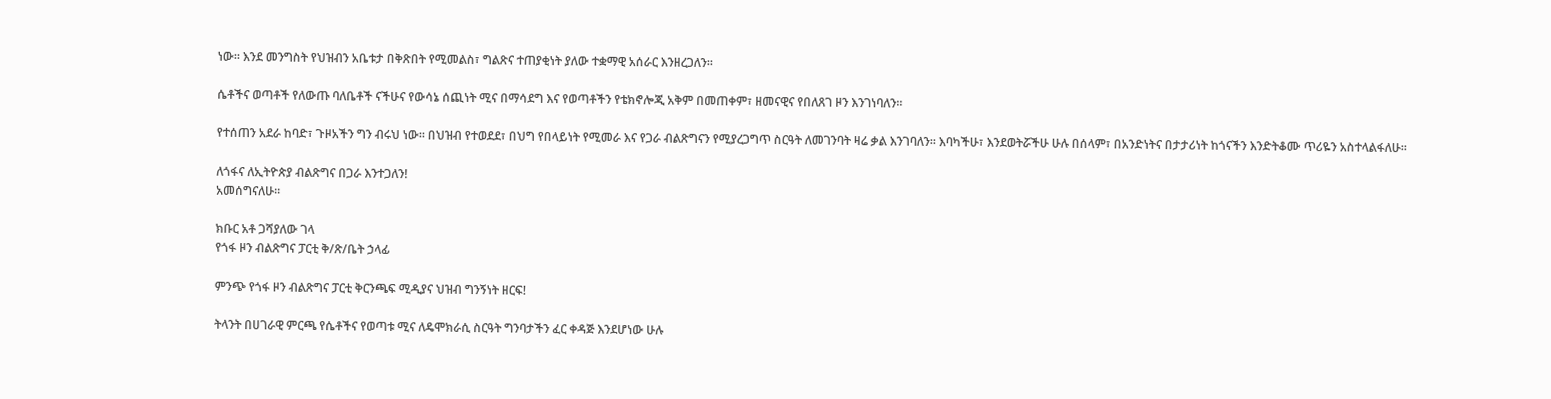ነው። እንደ መንግስት የህዝብን አቤቱታ በቅጽበት የሚመልስ፣ ግልጽና ተጠያቂነት ያለው ተቋማዊ አሰራር እንዘረጋለን።

ሴቶችና ወጣቶች የለውጡ ባለቤቶች ናችሁና የውሳኔ ሰጪነት ሚና በማሳደግ እና የወጣቶችን የቴክኖሎጂ አቅም በመጠቀም፣ ዘመናዊና የበለጸገ ዞን እንገነባለን።

የተሰጠን አደራ ከባድ፣ ጉዞአችን ግን ብሩህ ነው። በህዝብ የተወደደ፣ በህግ የበላይነት የሚመራ እና የጋራ ብልጽግናን የሚያረጋግጥ ስርዓት ለመገንባት ዛሬ ቃል እንገባለን። እባካችሁ፣ እንደወትሯችሁ ሁሉ በሰላም፣ በአንድነትና በታታሪነት ከጎናችን እንድትቆሙ ጥሪዬን አስተላልፋለሁ።

ለጎፋና ለኢትዮጵያ ብልጽግና በጋራ እንተጋለን!
አመሰግናለሁ።

ክቡር አቶ ጋሻያለው ገላ
የጎፋ ዞን ብልጽግና ፓርቲ ቅ/ጽ/ቤት ኃላፊ

ምንጭ የጎፋ ዞን ብልጽግና ፓርቲ ቅርንጫፍ ሚዲያና ህዝብ ግንኝነት ዘርፍ!

ትላንት በሀገራዊ ምርጫ የሴቶችና የወጣቱ ሚና ለዴሞክራሲ ስርዓት ግንባታችን ፈር ቀዳጅ እንደሆነው ሁሉ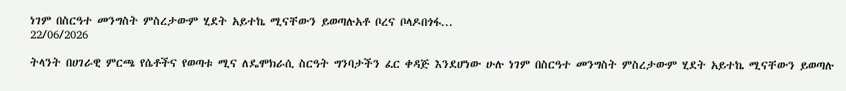ነገም በስርዓተ መንግስት ምስረታውም ሂደት አይተኬ ሚናቸውን ይወጣሉአቶ ቦረና ቦላዶበጎፋ...
22/06/2026

ትላንት በሀገራዊ ምርጫ የሴቶችና የወጣቱ ሚና ለዴሞክራሲ ስርዓት ግንባታችን ፈር ቀዳጅ እንደሆነው ሁሉ ነገም በስርዓተ መንግስት ምስረታውም ሂደት አይተኬ ሚናቸውን ይወጣሉ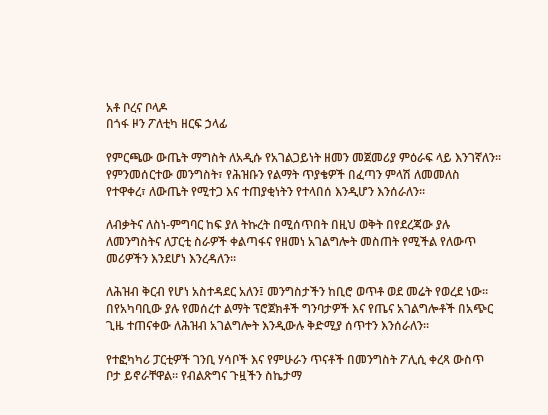አቶ ቦረና ቦላዶ
በጎፋ ዞን ፖለቲካ ዘርፍ ኃላፊ

የምርጫው ውጤት ማግስት ለአዲሱ የአገልጋይነት ዘመን መጀመሪያ ምዕራፍ ላይ እንገኛለን። የምንመሰርተው መንግስት፣ የሕዝቡን የልማት ጥያቄዎች በፈጣን ምላሽ ለመመለስ የተዋቀረ፣ ለውጤት የሚተጋ እና ተጠያቂነትን የተላበሰ እንዲሆን እንሰራለን።

ለብቃትና ለስነ-ምግባር ከፍ ያለ ትኩረት በሚሰጥበት በዚህ ወቅት በየደረጃው ያሉ ለመንግስትና ለፓርቲ ስራዎች ቀልጣፋና የዘመነ አገልግሎት መስጠት የሚችል የለውጥ መሪዎችን እንደሆነ እንረዳለን።

ለሕዝብ ቅርብ የሆነ አስተዳደር አለን፤ መንግስታችን ከቢሮ ወጥቶ ወደ መሬት የወረደ ነው። በየአካባቢው ያሉ የመሰረተ ልማት ፕሮጀክቶች ግንባታዎች እና የጤና አገልግሎቶች በአጭር ጊዜ ተጠናቀው ለሕዝብ አገልግሎት እንዲውሉ ቅድሚያ ሰጥተን እንሰራለን።

የተፎካካሪ ፓርቲዎች ገንቢ ሃሳቦች እና የምሁራን ጥናቶች በመንግስት ፖሊሲ ቀረጻ ውስጥ ቦታ ይኖራቸዋል። የብልጽግና ጉዟችን ስኬታማ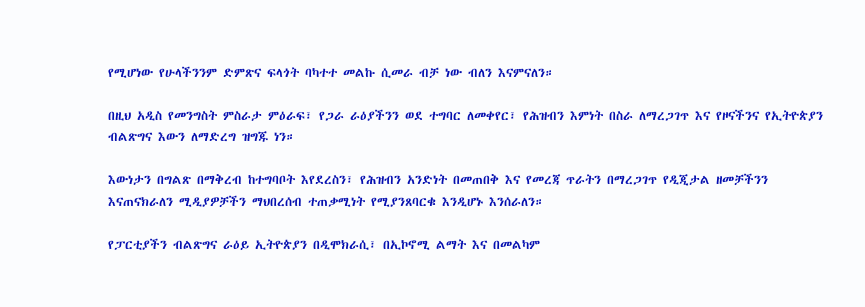የሚሆነው የሁላችንንም ድምጽና ፍላጎት ባካተተ መልኩ ሲመራ ብቻ ነው ብለን እናምናለን።

በዚህ አዲስ የመንግስት ምስራታ ምዕራፍ፣ የጋራ ራዕያችንን ወደ ተግባር ለመቀየር፣ የሕዝብን እምነት በስራ ለማረጋገጥ እና የዞናችንና የኢትዮጵያን ብልጽግና እውን ለማድረግ ዝግጁ ነን።

እውነታን በግልጽ በማቅረብ ከተግባቦት እየደረስን፣ የሕዝብን አንድነት በመጠበቅ እና የመረጃ ጥራትን በማረጋገጥ የዲጂታል ዘመቻችንን እናጠናክራለን ሚዲያዎቻችን ማህበረሰብ ተጠቃሚነት የሚያንጸባርቁ እንዲሆኑ እንሰራለን።

የፓርቲያችን ብልጽግና ራዕይ ኢትዮጵያን በዲሞክራሲ፣ በኢኮኖሚ ልማት እና በመልካም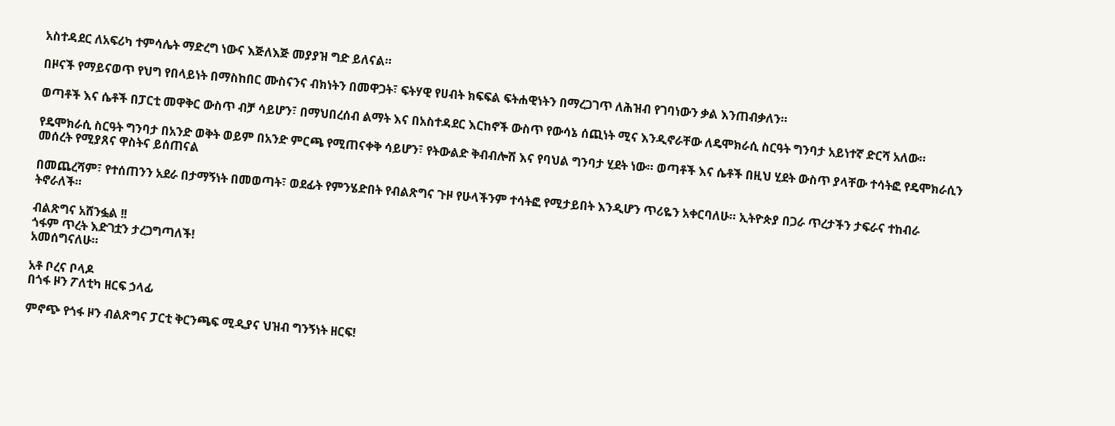አስተዳደር ለአፍሪካ ተምሳሌት ማድረግ ነውና እጅለእጅ መያያዝ ግድ ይለናል።

በዞናች የማይናወጥ የህግ የበላይነት በማስከበር ሙስናንና ብክነትን በመዋጋት፣ ፍትሃዊ የሀብት ክፍፍል ፍትሐዊነትን በማረጋገጥ ለሕዝብ የገባነውን ቃል እንጠብቃለን።

ወጣቶች እና ሴቶች በፓርቲ መዋቅር ውስጥ ብቻ ሳይሆን፣ በማህበረሰብ ልማት እና በአስተዳደር እርከኖች ውስጥ የውሳኔ ሰጪነት ሚና እንዲኖራቸው ለዴሞክራሲ ስርዓት ግንባታ አይነተኛ ድርሻ አለው።

የዴሞክራሲ ስርዓት ግንባታ በአንድ ወቅት ወይም በአንድ ምርጫ የሚጠናቀቅ ሳይሆን፣ የትውልድ ቅብብሎሽ እና የባህል ግንባታ ሂደት ነው። ወጣቶች እና ሴቶች በዚህ ሂደት ውስጥ ያላቸው ተሳትፎ የዴሞክራሲን መሰረት የሚያጸና ዋስትና ይሰጠናል

በመጨረሻም፣ የተሰጠንን አደራ በታማኝነት በመወጣት፣ ወደፊት የምንሄድበት የብልጽግና ጉዞ የሁላችንም ተሳትፎ የሚታይበት እንዲሆን ጥሪዬን አቀርባለሁ። ኢትዮጵያ በጋራ ጥረታችን ታፍራና ተከብራ ትኖራለች።

ብልጽግና አሸንፏል !!
ጎፋም ጥረት እድገቷን ታረጋግጣለች!
አመሰግናለሁ።

አቶ ቦረና ቦላዶ
በጎፋ ዞን ፖለቲካ ዘርፍ ኃላፊ

ምኖጭ የጎፋ ዞን ብልጽግና ፓርቲ ቅርንጫፍ ሚዲያና ህዝብ ግንኝነት ዘርፍ!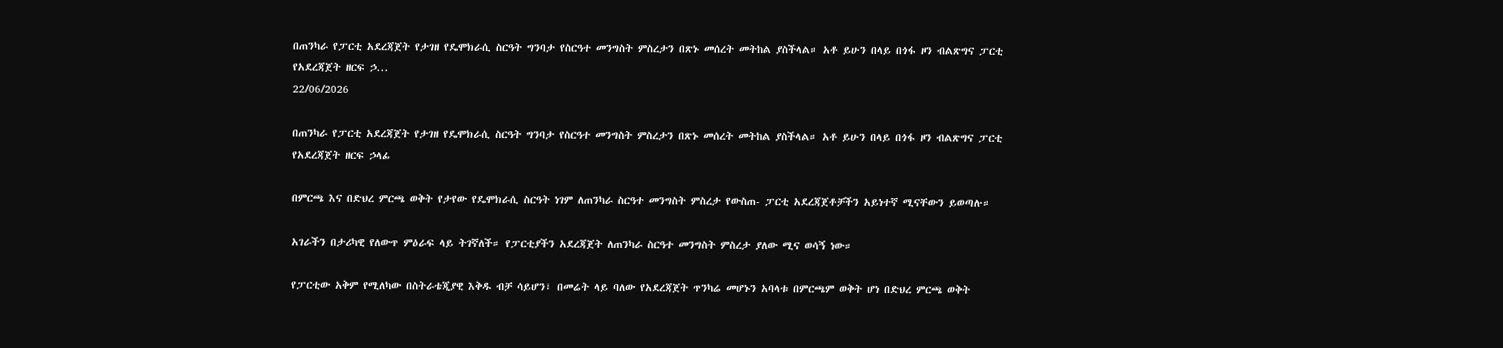በጠንካራ የፓርቲ አደረጃጀት የታገዘ የዴሞክራሲ ስርዓት ግንባታ የስርዓተ መንግስት ምስረታን በጽኑ መሰረት መትከል ያስችላል። አቶ ይሁን በላይ በጎፋ ዞን ብልጽግና ፓርቲ የአደረጃጀት ዘርፍ ኃ...
22/06/2026

በጠንካራ የፓርቲ አደረጃጀት የታገዘ የዴሞክራሲ ስርዓት ግንባታ የስርዓተ መንግስት ምስረታን በጽኑ መሰረት መትከል ያስችላል። አቶ ይሁን በላይ በጎፋ ዞን ብልጽግና ፓርቲ የአደረጃጀት ዘርፍ ኃላፊ

በምርጫ እና በድህረ ምርጫ ወቅት የታየው የዴሞክራሲ ስርዓት ነገም ለጠንካራ ስርዓተ መንግስት ምስረታ የውስጠ- ፓርቲ አደረጃጀቶቻችን አይነተኛ ሚናቸውን ይወጣሉ።

አገራችን በታሪካዊ የለውጥ ምዕራፍ ላይ ትገኛለች። የፓርቲያችን አደረጃጀት ለጠንካራ ስርዓተ መንግስት ምስረታ ያለው ሚና ወሳኝ ነው።

የፓርቲው አቅም የሚለካው በስትራቴጂያዊ እቅዱ ብቻ ሳይሆን፣ በመሬት ላይ ባለው የአደረጃጀት ጥንካሬ መሆኑን አባላቱ በምርጫም ወቅት ሆነ በድህረ ምርጫ ወቅት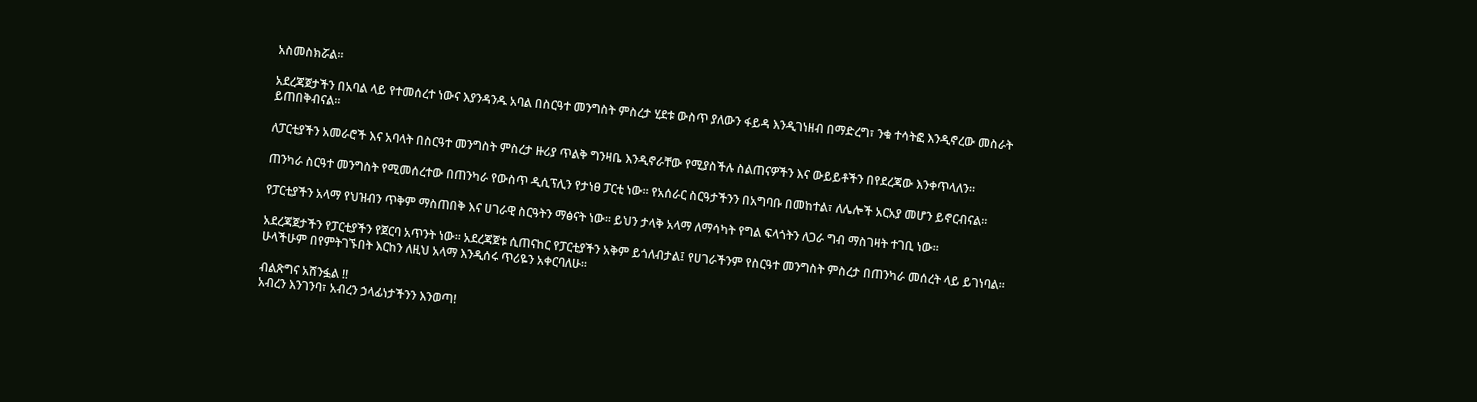አስመስክሯል።

አደረጃጀታችን በአባል ላይ የተመሰረተ ነውና እያንዳንዱ አባል በስርዓተ መንግስት ምስረታ ሂደቱ ውስጥ ያለውን ፋይዳ እንዲገነዘብ በማድረግ፣ ንቁ ተሳትፎ እንዲኖረው መስራት ይጠበቅብናል።

ለፓርቲያችን አመራሮች እና አባላት በስርዓተ መንግስት ምስረታ ዙሪያ ጥልቅ ግንዛቤ እንዲኖራቸው የሚያስችሉ ስልጠናዎችን እና ውይይቶችን በየደረጃው እንቀጥላለን።

ጠንካራ ስርዓተ መንግስት የሚመሰረተው በጠንካራ የውስጥ ዲሲፕሊን የታነፀ ፓርቲ ነው። የአሰራር ስርዓታችንን በአግባቡ በመከተል፣ ለሌሎች አርአያ መሆን ይኖርብናል።

የፓርቲያችን አላማ የህዝብን ጥቅም ማስጠበቅ እና ሀገራዊ ስርዓትን ማፅናት ነው። ይህን ታላቅ አላማ ለማሳካት የግል ፍላጎትን ለጋራ ግብ ማስገዛት ተገቢ ነው።

አደረጃጀታችን የፓርቲያችን የጀርባ አጥንት ነው። አደረጃጀቱ ሲጠናከር የፓርቲያችን አቅም ይጎለብታል፤ የሀገራችንም የስርዓተ መንግስት ምስረታ በጠንካራ መሰረት ላይ ይገነባል። ሁላችሁም በየምትገኙበት እርከን ለዚህ አላማ እንዲሰሩ ጥሪዬን አቀርባለሁ።

ብልጽግና አሸንፏል !!
አብረን እንገንባ፣ አብረን ኃላፊነታችንን እንወጣ!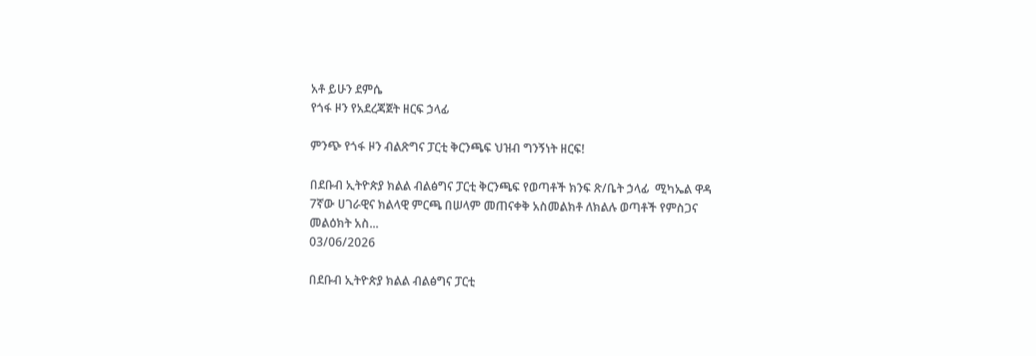አቶ ይሁን ደምሴ
የጎፋ ዞን የአደረጃጀት ዘርፍ ኃላፊ

ምንጭ የጎፋ ዞን ብልጽግና ፓርቲ ቅርንጫፍ ህዝብ ግንኝነት ዘርፍ!

በደቡብ ኢትዮጵያ ክልል ብልፅግና ፓርቲ ቅርንጫፍ የወጣቶች ክንፍ ጽ/ቤት ኃላፊ  ሚካኤል ዋዳ 7ኛው ሀገራዊና ክልላዊ ምርጫ በሠላም መጠናቀቅ አስመልክቶ ለክልሉ ወጣቶች የምስጋና መልዕክት አስ...
03/06/2026

በደቡብ ኢትዮጵያ ክልል ብልፅግና ፓርቲ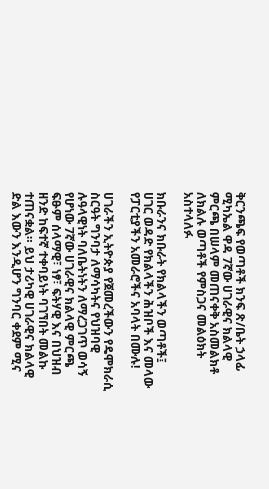ቅርንጫፍ የወጣቶች ክንፍ ጽ/ቤት ኃላፊ ሚካኤል ዋዳ 7ኛው ሀገራዊና ክልላዊ ምርጫ በሠላም መጠናቀቅ አስመልክቶ ለክልሉ ወጣቶች የምስጋና መልዕክት አስተላለፉ

ክቡራንና ክቡራት የክልላችን ወጣቶች፤
ሀገር ወዳድ የክልላችን ሕዝቦች እና መላው የፓርቲያችን አመራሮችና አባላት በሙሉ!

ሀገራችን ኢትዮጵያ የጀመረችውን የዴሞክራሲ ስርዓት ግንባታ ለማሳካትና የህዝባዊ ሉዓላዊነት ባለቤትነትን ለማረጋገጥ ወሳኝ የሆነው 7ኛው ሀገራዊና ክልላዊ ምርጫ ፍፁም ሰላማዊ፣ ነፃ፣ ፍትሃዊ እና በህዝብ ዘንድ ከፍተኛ ተቀባይነት ባገኘበት መልኩ ተጠናቋል። ይህ ታሪካዊ ሀገራዊና ክልላዊ ድል እውን እንዲሆን ግንባር ቀደም ሚና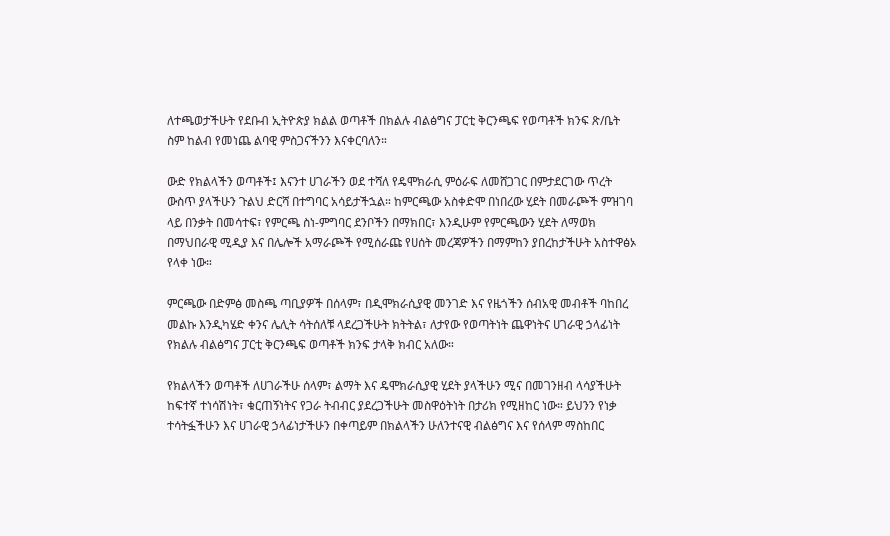ለተጫወታችሁት የደቡብ ኢትዮጵያ ክልል ወጣቶች በክልሉ ብልፅግና ፓርቲ ቅርንጫፍ የወጣቶች ክንፍ ጽ/ቤት ስም ከልብ የመነጨ ልባዊ ምስጋናችንን እናቀርባለን።

ውድ የክልላችን ወጣቶች፤ እናንተ ሀገራችን ወደ ተሻለ የዴሞክራሲ ምዕራፍ ለመሸጋገር በምታደርገው ጥረት ውስጥ ያላችሁን ጉልህ ድርሻ በተግባር አሳይታችኋል። ከምርጫው አስቀድሞ በነበረው ሂደት በመራጮች ምዝገባ ላይ በንቃት በመሳተፍ፣ የምርጫ ስነ-ምግባር ደንቦችን በማክበር፣ እንዲሁም የምርጫውን ሂደት ለማወክ በማህበራዊ ሚዲያ እና በሌሎች አማራጮች የሚሰራጩ የሀሰት መረጃዎችን በማምከን ያበረከታችሁት አስተዋፅኦ የላቀ ነው።

ምርጫው በድምፅ መስጫ ጣቢያዎች በሰላም፣ በዲሞክራሲያዊ መንገድ እና የዜጎችን ሰብአዊ መብቶች ባከበረ መልኩ እንዲካሄድ ቀንና ሌሊት ሳትሰለቹ ላደረጋችሁት ክትትል፣ ለታየው የወጣትነት ጨዋነትና ሀገራዊ ኃላፊነት የክልሉ ብልፅግና ፓርቲ ቅርንጫፍ ወጣቶች ክንፍ ታላቅ ክብር አለው።

የክልላችን ወጣቶች ለሀገራችሁ ሰላም፣ ልማት እና ዴሞክራሲያዊ ሂደት ያላችሁን ሚና በመገንዘብ ላሳያችሁት ከፍተኛ ተነሳሽነት፣ ቁርጠኝነትና የጋራ ትብብር ያደረጋችሁት መስዋዕትነት በታሪክ የሚዘከር ነው። ይህንን የነቃ ተሳትፏችሁን እና ሀገራዊ ኃላፊነታችሁን በቀጣይም በክልላችን ሁለንተናዊ ብልፅግና እና የሰላም ማስከበር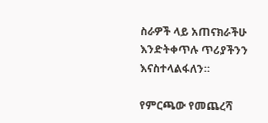ስራዎች ላይ አጠናክራችሁ እንድትቀጥሉ ጥሪያችንን እናስተላልፋለን።

የምርጫው የመጨረሻ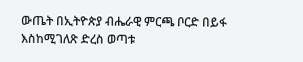ውጤት በኢትዮጵያ ብሔራዊ ምርጫ ቦርድ በይፋ እስከሚገለጽ ድረስ ወጣቱ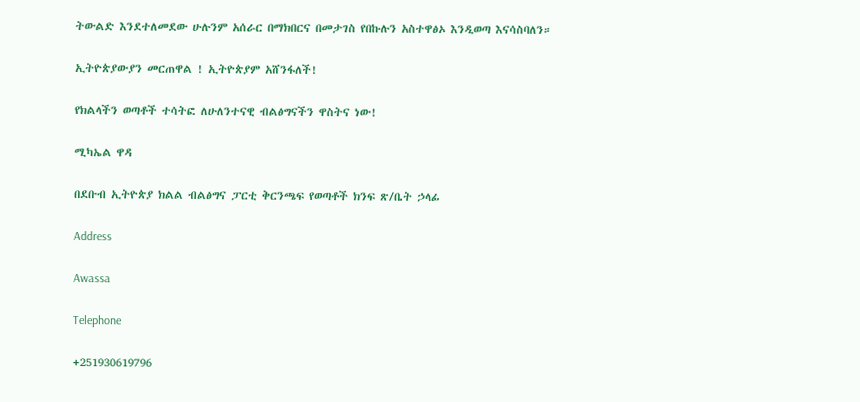ትውልድ እንደተለመደው ሁሉንም አሰራር በማክበርና በመታገስ የበኩሉን አስተዋፅኦ እንዲወጣ እናሳስባለን።

ኢትዮጵያውያን መርጠዋል ! ኢትዮጵያም አሸንፋለች!

የክልላችን ወጣቶች ተሳትፎ ለሁለንተናዊ ብልፅግናችን ዋስትና ነው!

ሚካኤል ዋዳ

በደቡብ ኢትዮጵያ ክልል ብልፅግና ፓርቲ ቅርንጫፍ የወጣቶች ክንፍ ጽ/ቤት ኃላፊ

Address

Awassa

Telephone

+251930619796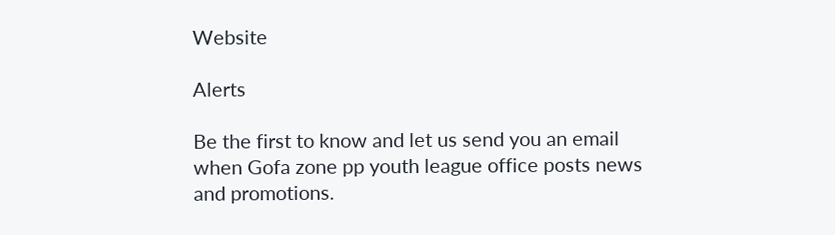Website

Alerts

Be the first to know and let us send you an email when Gofa zone pp youth league office posts news and promotions.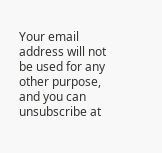Your email address will not be used for any other purpose, and you can unsubscribe at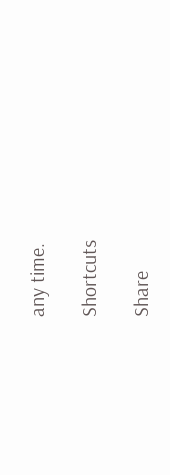any time.

Shortcuts

Share